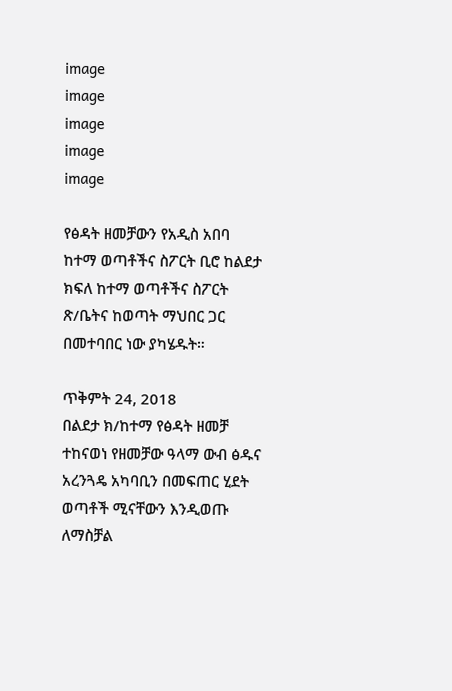image
image
image
image
image

የፅዳት ዘመቻውን የአዲስ አበባ ከተማ ወጣቶችና ስፖርት ቢሮ ከልደታ ክፍለ ከተማ ወጣቶችና ስፖርት ጽ/ቤትና ከወጣት ማህበር ጋር በመተባበር ነው ያካሄዱት።

ጥቅምት 24, 2018
በልደታ ክ/ከተማ የፅዳት ዘመቻ ተከናወነ የዘመቻው ዓላማ ውብ ፅዱና አረንጓዴ አካባቢን በመፍጠር ሂደት ወጣቶች ሚናቸውን እንዲወጡ ለማስቻል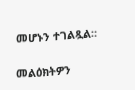መሆኑን ተገልጿል።

መልዕክትዎን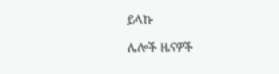ይላኩ

ሌሎች ዜናዎች